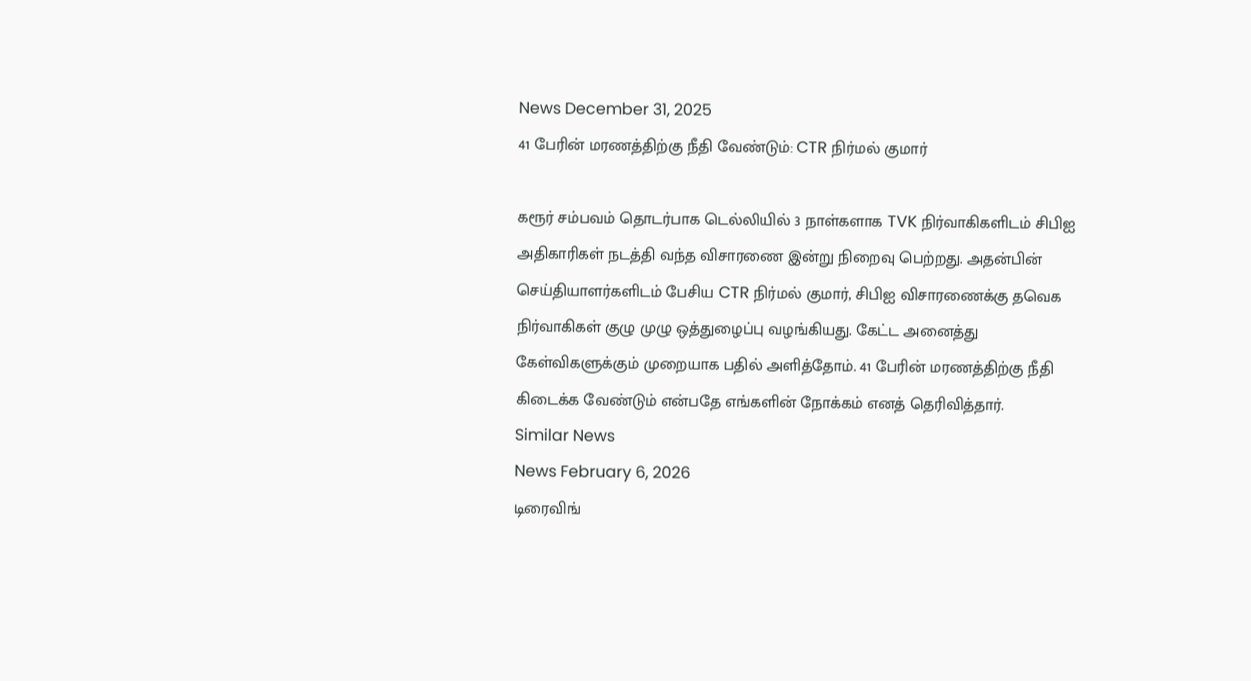News December 31, 2025
41 பேரின் மரணத்திற்கு நீதி வேண்டும்: CTR நிர்மல் குமார்

கரூர் சம்பவம் தொடர்பாக டெல்லியில் 3 நாள்களாக TVK நிர்வாகிகளிடம் சிபிஐ அதிகாரிகள் நடத்தி வந்த விசாரணை இன்று நிறைவு பெற்றது. அதன்பின் செய்தியாளர்களிடம் பேசிய CTR நிர்மல் குமார், சிபிஐ விசாரணைக்கு தவெக நிர்வாகிகள் குழு முழு ஒத்துழைப்பு வழங்கியது. கேட்ட அனைத்து கேள்விகளுக்கும் முறையாக பதில் அளித்தோம். 41 பேரின் மரணத்திற்கு நீதி கிடைக்க வேண்டும் என்பதே எங்களின் நோக்கம் எனத் தெரிவித்தார்.
Similar News
News February 6, 2026
டிரைவிங்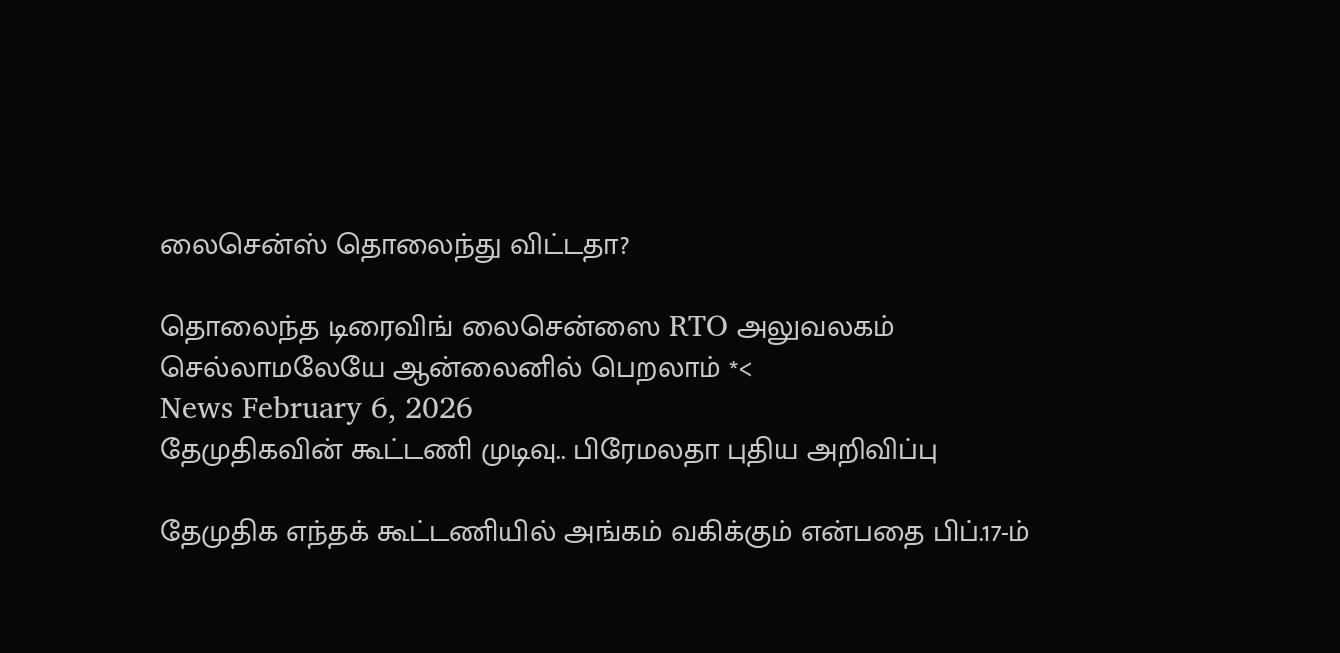லைசென்ஸ் தொலைந்து விட்டதா?

தொலைந்த டிரைவிங் லைசென்ஸை RTO அலுவலகம் செல்லாமலேயே ஆன்லைனில் பெறலாம் *<
News February 6, 2026
தேமுதிகவின் கூட்டணி முடிவு.. பிரேமலதா புதிய அறிவிப்பு

தேமுதிக எந்தக் கூட்டணியில் அங்கம் வகிக்கும் என்பதை பிப்.17-ம்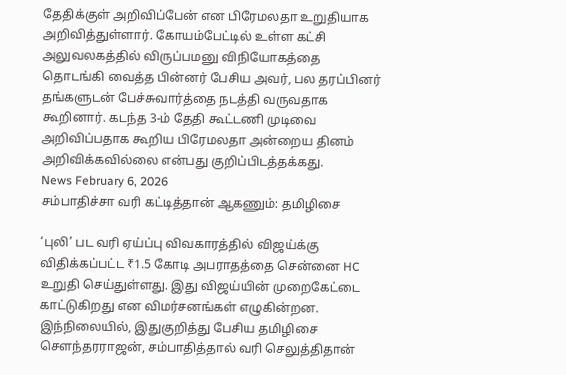தேதிக்குள் அறிவிப்பேன் என பிரேமலதா உறுதியாக அறிவித்துள்ளார். கோயம்பேட்டில் உள்ள கட்சி அலுவலகத்தில் விருப்பமனு விநியோகத்தை தொடங்கி வைத்த பின்னர் பேசிய அவர், பல தரப்பினர் தங்களுடன் பேச்சுவார்த்தை நடத்தி வருவதாக கூறினார். கடந்த 3-ம் தேதி கூட்டணி முடிவை அறிவிப்பதாக கூறிய பிரேமலதா அன்றைய தினம் அறிவிக்கவில்லை என்பது குறிப்பிடத்தக்கது.
News February 6, 2026
சம்பாதிச்சா வரி கட்டித்தான் ஆகணும்: தமிழிசை

‘புலி’ பட வரி ஏய்ப்பு விவகாரத்தில் விஜய்க்கு விதிக்கப்பட்ட ₹1.5 கோடி அபராதத்தை சென்னை HC உறுதி செய்துள்ளது. இது விஜய்யின் முறைகேட்டை காட்டுகிறது என விமர்சனங்கள் எழுகின்றன. இந்நிலையில், இதுகுறித்து பேசிய தமிழிசை செளந்தரராஜன், சம்பாதித்தால் வரி செலுத்திதான்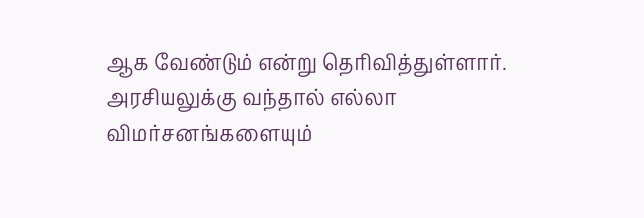ஆக வேண்டும் என்று தெரிவித்துள்ளார். அரசியலுக்கு வந்தால் எல்லா விமர்சனங்களையும்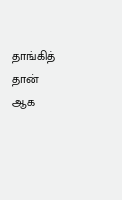தாங்கித் தான் ஆக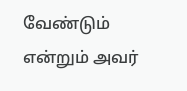வேண்டும் என்றும் அவர்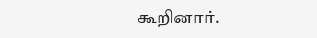கூறினார்.